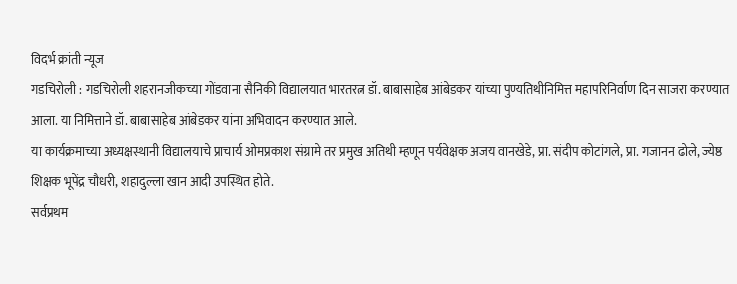विदर्भ क्रांती न्यूज
गडचिरोली : गडचिरोली शहरानजीकच्या गोंडवाना सैनिकी विद्यालयात भारतरत्न डॉ. बाबासाहेब आंबेडकर यांच्या पुण्यतिथीनिमित्त महापरिनिर्वाण दिन साजरा करण्यात आला. या निमित्ताने डॉ. बाबासाहेब आंबेडकर यांना अभिवादन करण्यात आले.
या कार्यक्रमाच्या अध्यक्षस्थानी विद्यालयाचे प्राचार्य ओमप्रकाश संग्रामे तर प्रमुख अतिथी म्हणून पर्यवेक्षक अजय वानखेडे, प्रा. संदीप कोटांगले, प्रा. गजानन ढोले, ज्येष्ठ शिक्षक भूपेंद्र चौधरी, शहादुल्ला खान आदी उपस्थित होते.
सर्वप्रथम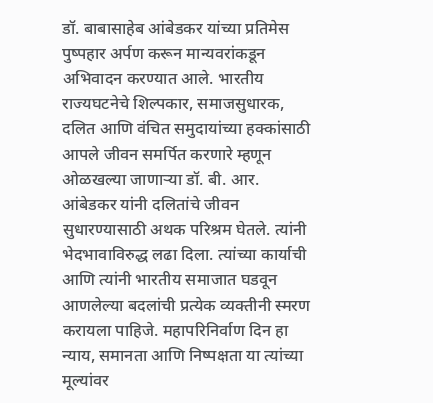डॉ. बाबासाहेब आंबेडकर यांच्या प्रतिमेस पुष्पहार अर्पण करून मान्यवरांकडून अभिवादन करण्यात आले. भारतीय राज्यघटनेचे शिल्पकार, समाजसुधारक, दलित आणि वंचित समुदायांच्या हक्कांसाठी आपले जीवन समर्पित करणारे म्हणून ओळखल्या जाणाऱ्या डॉ. बी. आर. आंबेडकर यांनी दलितांचे जीवन सुधारण्यासाठी अथक परिश्रम घेतले. त्यांनी भेदभावाविरुद्ध लढा दिला. त्यांच्या कार्याची आणि त्यांनी भारतीय समाजात घडवून आणलेल्या बदलांची प्रत्येक व्यक्तीनी स्मरण करायला पाहिजे. महापरिनिर्वाण दिन हा न्याय, समानता आणि निष्पक्षता या त्यांच्या मूल्यांवर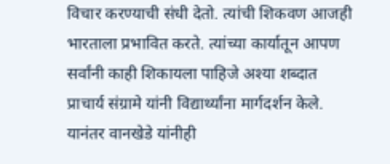विचार करण्याची संधी देतो. त्यांची शिकवण आजही भारताला प्रभावित करते. त्यांच्या कार्यातून आपण सर्वांनी काही शिकायला पाहिजे अश्या शब्दात प्राचार्य संग्रामे यांनी विद्यार्थ्यांना मार्गदर्शन केले.
यानंतर वानखेडे यांनीही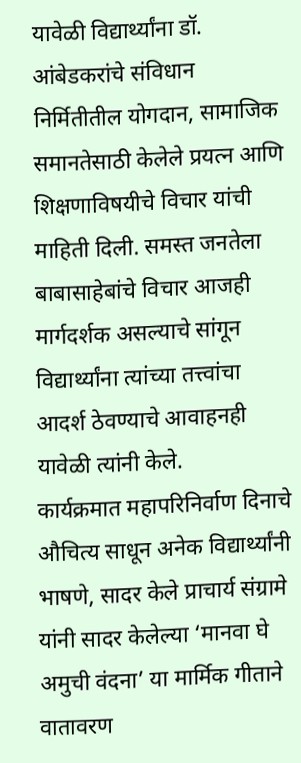यावेळी विद्यार्थ्यांना डॉ. आंबेडकरांचे संविधान निर्मितीतील योगदान, सामाजिक समानतेसाठी केलेले प्रयत्न आणि शिक्षणाविषयीचे विचार यांची माहिती दिली. समस्त जनतेला बाबासाहेबांचे विचार आजही मार्गदर्शक असल्याचे सांगून विद्यार्थ्यांना त्यांच्या तत्त्वांचा आदर्श ठेवण्याचे आवाहनही यावेळी त्यांनी केले.
कार्यक्रमात महापरिनिर्वाण दिनाचे औचित्य साधून अनेक विद्यार्थ्यांनी भाषणे, सादर केले प्राचार्य संग्रामे यांनी सादर केलेल्या ‘मानवा घे अमुची वंदना’ या मार्मिक गीताने वातावरण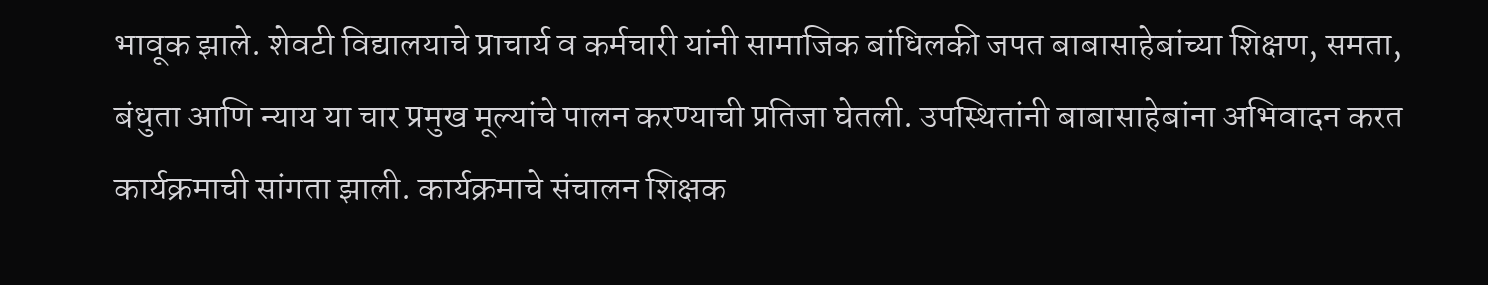भावूक झाले. शेवटी विद्यालयाचे प्राचार्य व कर्मचारी यांनी सामाजिक बांधिलकी जपत बाबासाहेबांच्या शिक्षण, समता, बंधुता आणि न्याय या चार प्रमुख मूल्यांचे पालन करण्याची प्रतिजा घेतली. उपस्थितांनी बाबासाहेबांना अभिवादन करत कार्यक्रमाची सांगता झाली. कार्यक्रमाचे संचालन शिक्षक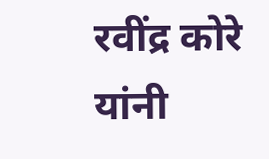रवींद्र कोरे यांनी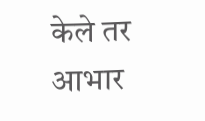केले तर आभार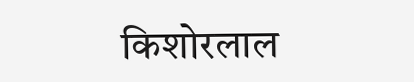किशोरलाल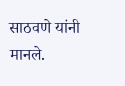साठवणे यांनी मानले.